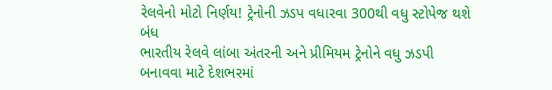રેલવેનો મોટો નિર્ણય! ટ્રેનોની ઝડપ વધારવા 300થી વધુ સ્ટોપેજ થશે બંધ
ભારતીય રેલવે લાંબા અંતરની અને પ્રીમિયમ ટ્રેનોને વધુ ઝડપી બનાવવા માટે દેશભરમાં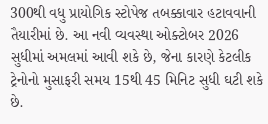300થી વધુ પ્રાયોગિક સ્ટોપેજ તબક્કાવાર હટાવવાની તૈયારીમાં છે. આ નવી વ્યવસ્થા ઓક્ટોબર 2026 સુધીમાં અમલમાં આવી શકે છે, જેના કારણે કેટલીક ટ્રેનોનો મુસાફરી સમય 15થી 45 મિનિટ સુધી ઘટી શકે છે.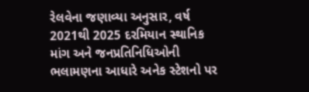રેલવેના જણાવ્યા અનુસાર, વર્ષ 2021થી 2025 દરમિયાન સ્થાનિક માંગ અને જનપ્રતિનિધિઓની ભલામણના આધારે અનેક સ્ટેશનો પર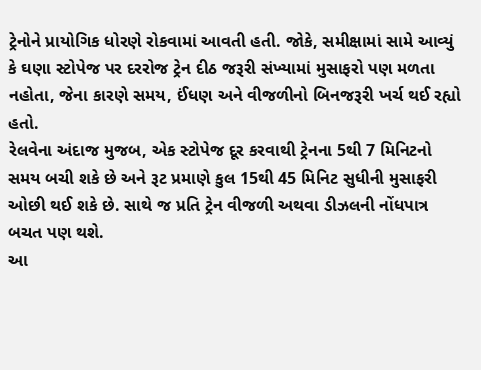ટ્રેનોને પ્રાયોગિક ધોરણે રોકવામાં આવતી હતી. જોકે, સમીક્ષામાં સામે આવ્યું કે ઘણા સ્ટોપેજ પર દરરોજ ટ્રેન દીઠ જરૂરી સંખ્યામાં મુસાફરો પણ મળતા નહોતા, જેના કારણે સમય, ઈંધણ અને વીજળીનો બિનજરૂરી ખર્ચ થઈ રહ્યો હતો.
રેલવેના અંદાજ મુજબ, એક સ્ટોપેજ દૂર કરવાથી ટ્રેનના 5થી 7 મિનિટનો સમય બચી શકે છે અને રૂટ પ્રમાણે કુલ 15થી 45 મિનિટ સુધીની મુસાફરી ઓછી થઈ શકે છે. સાથે જ પ્રતિ ટ્રેન વીજળી અથવા ડીઝલની નોંધપાત્ર બચત પણ થશે.
આ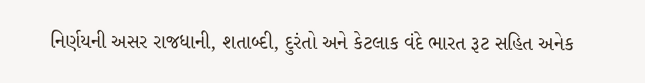નિર્ણયની અસર રાજધાની, શતાબ્દી, દુરંતો અને કેટલાક વંદે ભારત રૂટ સહિત અનેક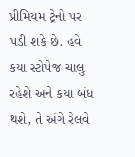પ્રીમિયમ ટ્રેનો પર પડી શકે છે. હવે કયા સ્ટોપેજ ચાલુ રહેશે અને કયા બંધ થશે, તે અંગે રેલવે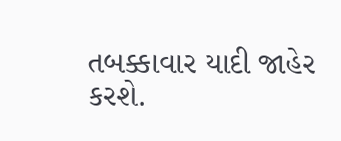તબક્કાવાર યાદી જાહેર કરશે.